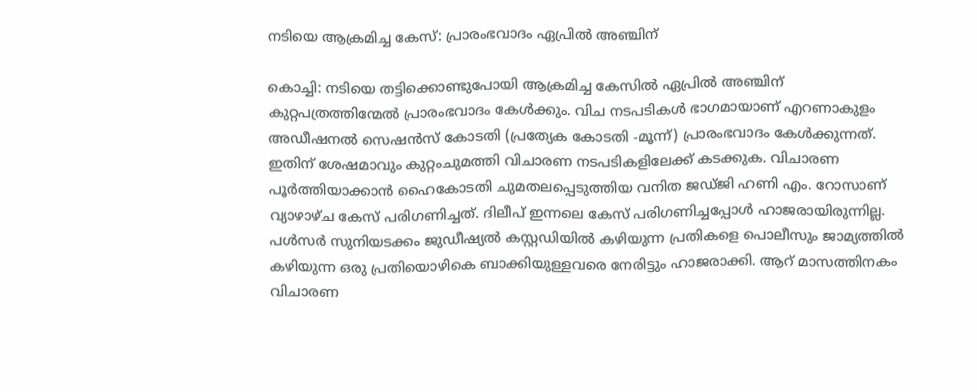നടിയെ ആക്രമിച്ച കേസ്: പ്രാരംഭവാദം ഏപ്രിൽ അഞ്ചിന്

കൊച്ചി: നടിയെ തട്ടിക്കൊണ്ടുപോയി ആക്രമിച്ച കേസിൽ ഏപ്രിൽ അഞ്ചിന് കുറ്റപത്രത്തിന്മേൽ പ്രാരംഭവാദം കേൾക്കും. വിച നടപടികൾ ഭാഗമായാണ് എറണാകുളം അഡീഷനൽ സെഷൻസ് കോടതി (പ്രത്യേക കോടതി -മൂന്ന്) പ്രാരംഭവാദം കേൾക്കുന്നത്. ഇതിന് ശേഷമാവും കുറ്റംചുമത്തി വിചാരണ നടപടികളിലേക്ക് കടക്കുക. വിചാരണ പൂർത്തിയാക്കാൻ ഹൈകോടതി ചുമതലപ്പെടുത്തിയ വനിത ജഡ്ജി ഹണി എം. റോസാണ് വ്യാഴാഴ്ച കേസ് പരിഗണിച്ചത്. ദിലീപ് ഇന്നലെ കേസ് പരിഗണിച്ചപ്പോൾ ഹാജരായിരുന്നില്ല. പൾസർ സുനിയടക്കം ജുഡീഷ്യൽ കസ്റ്റഡിയിൽ കഴിയുന്ന പ്രതികളെ പൊലീസും ജാമ്യത്തിൽ കഴിയുന്ന ഒരു പ്രതിയൊഴികെ ബാക്കിയുള്ളവരെ നേരിട്ടും ഹാജരാക്കി. ആറ് മാസത്തിനകം വിചാരണ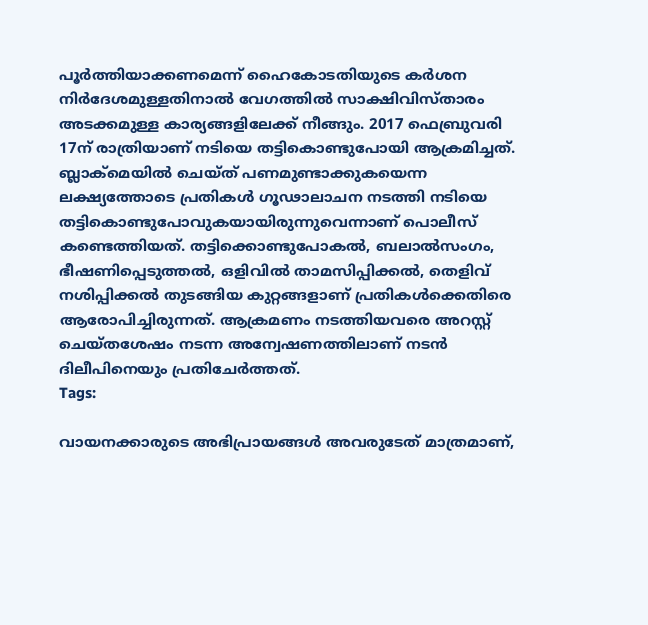പൂർത്തിയാക്കണമെന്ന് ഹൈകോടതിയുടെ കർശന നിർദേശമുള്ളതിനാൽ വേഗത്തിൽ സാക്ഷിവിസ്താരം അടക്കമുള്ള കാര്യങ്ങളിലേക്ക് നീങ്ങും. 2017 ഫെബ്രുവരി 17ന് രാത്രിയാണ് നടിയെ തട്ടികൊണ്ടുപോയി ആക്രമിച്ചത്. ബ്ലാക്മെയില്‍ ചെയ്ത് പണമുണ്ടാക്കുകയെന്ന ലക്ഷ്യത്തോടെ പ്രതികള്‍ ഗൂഢാലാചന നടത്തി നടിയെ തട്ടികൊണ്ടുപോവുകയായിരുന്നുവെന്നാണ് പൊലീസ് കണ്ടെത്തിയത്. തട്ടിക്കൊണ്ടുപോകല്‍, ബലാൽസംഗം, ഭീഷണിപ്പെടുത്തല്‍, ഒളിവില്‍ താമസിപ്പിക്കല്‍, തെളിവ് നശിപ്പിക്കല്‍ തുടങ്ങിയ കുറ്റങ്ങളാണ് പ്രതികള്‍ക്കെതിരെ ആരോപിച്ചിരുന്നത്. ആക്രമണം നടത്തിയവരെ അറസ്റ്റ് ചെയ്തശേഷം നടന്ന അന്വേഷണത്തിലാണ് നടൻ ദിലീപിനെയും പ്രതിചേർത്തത്.
Tags:

വായനക്കാരുടെ അഭിപ്രായങ്ങള്‍ അവരുടേത് മാത്രമാണ്,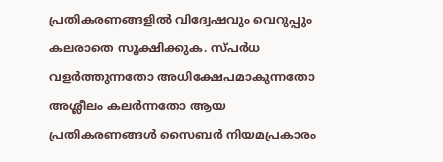പ്രതികരണങ്ങളിൽ വിദ്വേഷവും വെറുപ്പും കലരാതെ സൂക്ഷിക്കുക. സ്പർധ വളർത്തുന്നതോ അധിക്ഷേപമാകുന്നതോ അശ്ലീലം കലർന്നതോ ആയ പ്രതികരണങ്ങൾ സൈബർ നിയമപ്രകാരം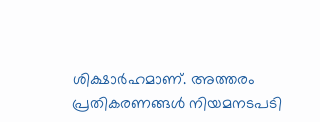ശിക്ഷാർഹമാണ്. അത്തരം പ്രതികരണങ്ങൾ നിയമനടപടി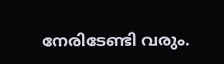നേരിടേണ്ടി വരും.